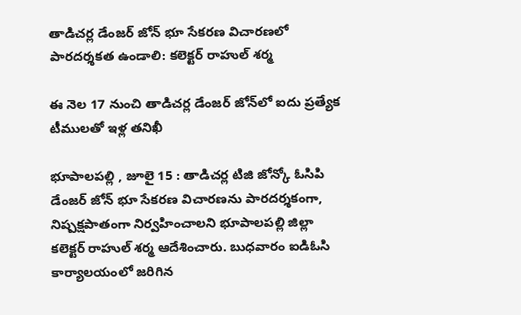తాడిచర్ల డేంజర్ జోన్ భూ సేకరణ విచారణలో పారదర్శకత ఉండాలి: కలెక్టర్ రాహుల్ శర్మ

ఈ నెల 17 నుంచి తాడిచర్ల డేంజర్ జోన్‌లో ఐదు ప్రత్యేక టీములతో ఇళ్ల తనిఖీ

భూపాలపల్లి , జూలై 15 : తాడిచర్ల టిజి జోన్కో ఓసిపి డేంజర్ జోన్ భూ సేకరణ విచారణను పారదర్శకంగా, నిష్పక్షపాతంగా నిర్వహించాలని భూపాలపల్లి జిల్లా కలెక్టర్ రాహుల్ శర్మ ఆదేశించారు. బుధవారం ఐడిఓసి కార్యాలయంలో జరిగిన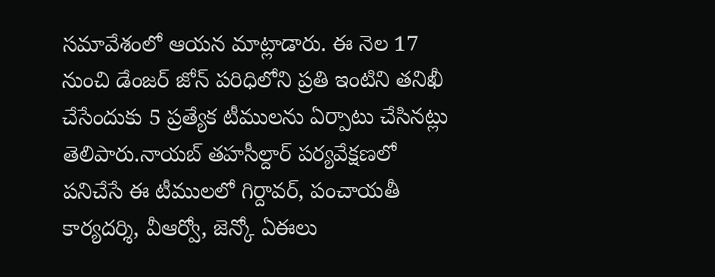సమావేశంలో ఆయన మాట్లాడారు. ఈ నెల 17 నుంచి డేంజర్ జోన్ పరిధిలోని ప్రతి ఇంటిని తనిఖీ చేసేందుకు 5 ప్రత్యేక టీములను ఏర్పాటు చేసినట్లు తెలిపారు.నాయబ్ తహసీల్దార్ పర్యవేక్షణలో పనిచేసే ఈ టీములలో గిర్దావర్, పంచాయతీ కార్యదర్శి, వీఆర్వో, జెన్కో ఏఈలు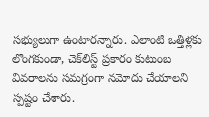సభ్యులుగా ఉంటారన్నారు. ఎలాంటి ఒత్తిళ్లకు లొంగకుండా, చెక్‌లిస్ట్ ప్రకారం కుటుంబ వివరాలను సమగ్రంగా నమోదు చేయాలని స్పష్టం చేశారు.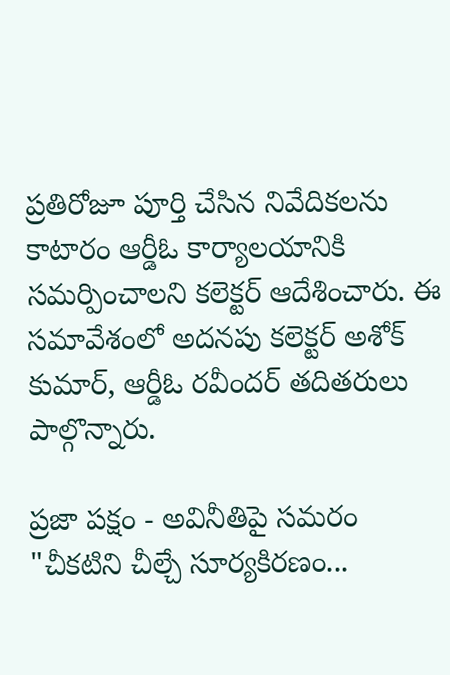ప్రతిరోజూ పూర్తి చేసిన నివేదికలను కాటారం ఆర్డీఓ కార్యాలయానికి సమర్పించాలని కలెక్టర్ ఆదేశించారు. ఈ సమావేశంలో అదనపు కలెక్టర్ అశోక్ కుమార్, ఆర్డీఓ రవీందర్ తదితరులు పాల్గొన్నారు.

ప్రజా పక్షం - అవినీతిపై సమరం
"చీకటిని చీల్చే సూర్యకిరణం...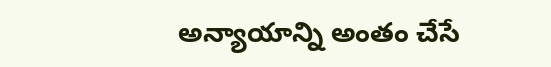అన్యాయాన్ని అంతం చేసే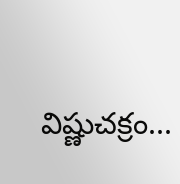విష్ణుచక్రం...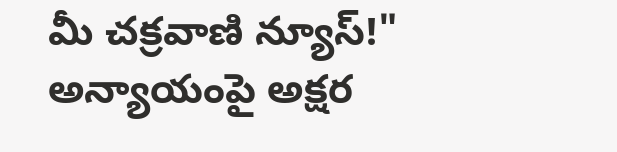మీ చక్రవాణి న్యూస్!"
అన్యాయంపై అక్షర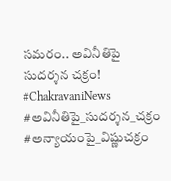సమరం.. అవినీతిపై సుదర్శన చక్రం!
#ChakravaniNews #అవినీతిపై_సుదర్శన_చక్రం
#అన్యాయంపై_విష్ణుచక్రం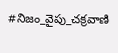#నిజం_వైపు_చక్రవాణి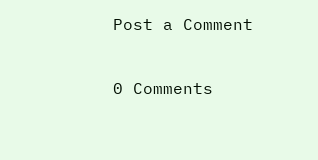Post a Comment

0 Comments